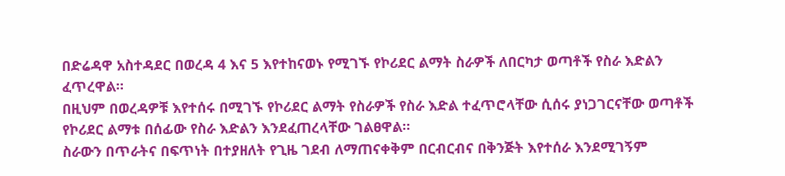በድሬዳዋ አስተዳደር በወረዳ 4 እና 5 እየተከናወኑ የሚገኙ የኮሪደር ልማት ስራዎች ለበርካታ ወጣቶች የስራ እድልን ፈጥረዋል።
በዚህም በወረዳዎቹ እየተሰሩ በሚገኙ የኮሪደር ልማት የስራዎች የስራ እድል ተፈጥሮላቸው ሲሰሩ ያነጋገርናቸው ወጣቶች የኮሪደር ልማቱ በሰፊው የስራ እድልን እንደፈጠረላቸው ገልፀዋል።
ስራውን በጥራትና በፍጥነት በተያዘለት የጊዜ ገደብ ለማጠናቀቅም በርብርብና በቅንጅት እየተሰራ እንደሚገኝም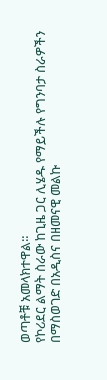ወጣቶቹ አመላክተዋል።
የኮሪደር ልማት ስራው ከጊዜ ጋር ሊሄዱ የማይችሉ የግንባታ ስራዎችን በማስወገድ በአዲስና በዘመናዊ መልኩ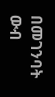በመገንባት ውብ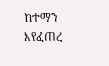ከተማን እየፈጠረ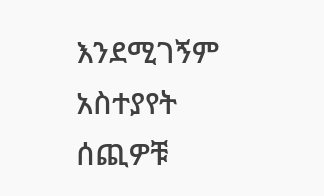እንደሚገኝም አስተያየት ሰጪዎቹ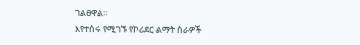ገልፀዋል።
እየተሰሩ የሚገኙ የኮሪደር ልማት ስራዎች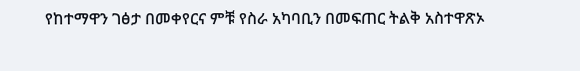የከተማዋን ገፅታ በመቀየርና ምቹ የስራ አካባቢን በመፍጠር ትልቅ አስተዋጽኦ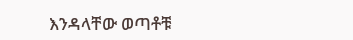እንዳላቸው ወጣቶቹ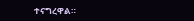ተናግረዋል።